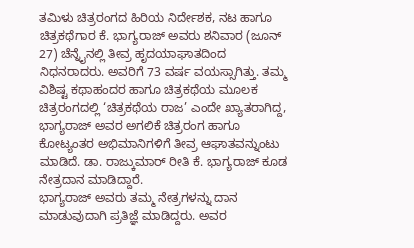ತಮಿಳು ಚಿತ್ರರಂಗದ ಹಿರಿಯ ನಿರ್ದೇಶಕ, ನಟ ಹಾಗೂ ಚಿತ್ರಕಥೆಗಾರ ಕೆ. ಭಾಗ್ಯರಾಜ್ ಅವರು ಶನಿವಾರ (ಜೂನ್ 27) ಚೆನ್ನೈನಲ್ಲಿ ತೀವ್ರ ಹೃದಯಾಘಾತದಿಂದ ನಿಧನರಾದರು. ಅವರಿಗೆ 73 ವರ್ಷ ವಯಸ್ಸಾಗಿತ್ತು. ತಮ್ಮ ವಿಶಿಷ್ಟ ಕಥಾಹಂದರ ಹಾಗೂ ಚಿತ್ರಕಥೆಯ ಮೂಲಕ ಚಿತ್ರರಂಗದಲ್ಲಿ ‘ಚಿತ್ರಕಥೆಯ ರಾಜ’ ಎಂದೇ ಖ್ಯಾತರಾಗಿದ್ದ, ಭಾಗ್ಯರಾಜ್ ಅವರ ಅಗಲಿಕೆ ಚಿತ್ರರಂಗ ಹಾಗೂ ಕೋಟ್ಯಂತರ ಅಭಿಮಾನಿಗಳಿಗೆ ತೀವ್ರ ಆಘಾತವನ್ನುಂಟು ಮಾಡಿದೆ. ಡಾ. ರಾಜ್ಕುಮಾರ್ ರೀತಿ ಕೆ. ಭಾಗ್ಯರಾಜ್ ಕೂಡ ನೇತ್ರದಾನ ಮಾಡಿದ್ದಾರೆ.
ಭಾಗ್ಯರಾಜ್ ಅವರು ತಮ್ಮ ನೇತ್ರಗಳನ್ನು ದಾನ ಮಾಡುವುದಾಗಿ ಪ್ರತಿಜ್ಞೆ ಮಾಡಿದ್ದರು. ಅವರ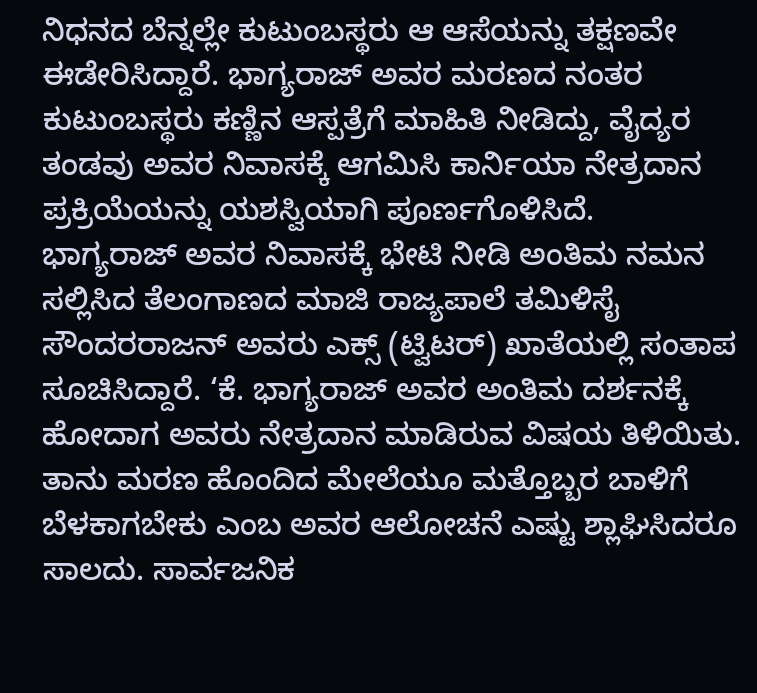ನಿಧನದ ಬೆನ್ನಲ್ಲೇ ಕುಟುಂಬಸ್ಥರು ಆ ಆಸೆಯನ್ನು ತಕ್ಷಣವೇ ಈಡೇರಿಸಿದ್ದಾರೆ. ಭಾಗ್ಯರಾಜ್ ಅವರ ಮರಣದ ನಂತರ ಕುಟುಂಬಸ್ಥರು ಕಣ್ಣಿನ ಆಸ್ಪತ್ರೆಗೆ ಮಾಹಿತಿ ನೀಡಿದ್ದು, ವೈದ್ಯರ ತಂಡವು ಅವರ ನಿವಾಸಕ್ಕೆ ಆಗಮಿಸಿ ಕಾರ್ನಿಯಾ ನೇತ್ರದಾನ ಪ್ರಕ್ರಿಯೆಯನ್ನು ಯಶಸ್ವಿಯಾಗಿ ಪೂರ್ಣಗೊಳಿಸಿದೆ.
ಭಾಗ್ಯರಾಜ್ ಅವರ ನಿವಾಸಕ್ಕೆ ಭೇಟಿ ನೀಡಿ ಅಂತಿಮ ನಮನ ಸಲ್ಲಿಸಿದ ತೆಲಂಗಾಣದ ಮಾಜಿ ರಾಜ್ಯಪಾಲೆ ತಮಿಳಿಸೈ ಸೌಂದರರಾಜನ್ ಅವರು ಎಕ್ಸ್ (ಟ್ವಿಟರ್) ಖಾತೆಯಲ್ಲಿ ಸಂತಾಪ ಸೂಚಿಸಿದ್ದಾರೆ. ‘ಕೆ. ಭಾಗ್ಯರಾಜ್ ಅವರ ಅಂತಿಮ ದರ್ಶನಕ್ಕೆ ಹೋದಾಗ ಅವರು ನೇತ್ರದಾನ ಮಾಡಿರುವ ವಿಷಯ ತಿಳಿಯಿತು. ತಾನು ಮರಣ ಹೊಂದಿದ ಮೇಲೆಯೂ ಮತ್ತೊಬ್ಬರ ಬಾಳಿಗೆ ಬೆಳಕಾಗಬೇಕು ಎಂಬ ಅವರ ಆಲೋಚನೆ ಎಷ್ಟು ಶ್ಲಾಘಿಸಿದರೂ ಸಾಲದು. ಸಾರ್ವಜನಿಕ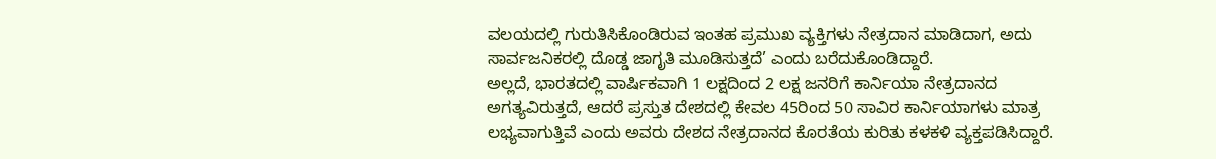ವಲಯದಲ್ಲಿ ಗುರುತಿಸಿಕೊಂಡಿರುವ ಇಂತಹ ಪ್ರಮುಖ ವ್ಯಕ್ತಿಗಳು ನೇತ್ರದಾನ ಮಾಡಿದಾಗ, ಅದು ಸಾರ್ವಜನಿಕರಲ್ಲಿ ದೊಡ್ಡ ಜಾಗೃತಿ ಮೂಡಿಸುತ್ತದೆ’ ಎಂದು ಬರೆದುಕೊಂಡಿದ್ದಾರೆ.
ಅಲ್ಲದೆ, ಭಾರತದಲ್ಲಿ ವಾರ್ಷಿಕವಾಗಿ 1 ಲಕ್ಷದಿಂದ 2 ಲಕ್ಷ ಜನರಿಗೆ ಕಾರ್ನಿಯಾ ನೇತ್ರದಾನದ ಅಗತ್ಯವಿರುತ್ತದೆ, ಆದರೆ ಪ್ರಸ್ತುತ ದೇಶದಲ್ಲಿ ಕೇವಲ 45ರಿಂದ 50 ಸಾವಿರ ಕಾರ್ನಿಯಾಗಳು ಮಾತ್ರ ಲಭ್ಯವಾಗುತ್ತಿವೆ ಎಂದು ಅವರು ದೇಶದ ನೇತ್ರದಾನದ ಕೊರತೆಯ ಕುರಿತು ಕಳಕಳಿ ವ್ಯಕ್ತಪಡಿಸಿದ್ದಾರೆ.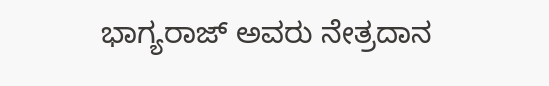ಭಾಗ್ಯರಾಜ್ ಅವರು ನೇತ್ರದಾನ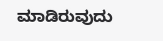ಮಾಡಿರುವುದು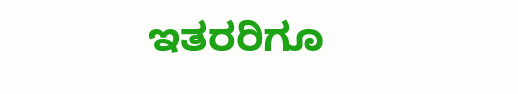ಇತರರಿಗೂ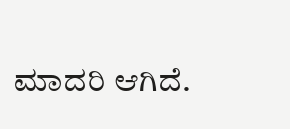ಮಾದರಿ ಆಗಿದೆ.